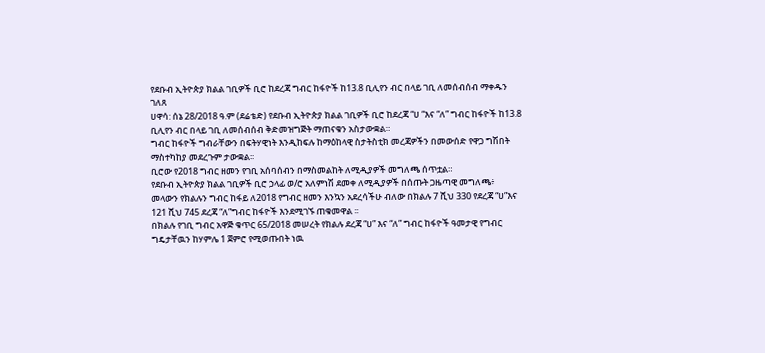የደቡብ ኢትዮጵያ ክልል ገቢዎች ቢሮ ከደረጃ ግብር ከፋዮች ከ13.8 ቢሊየን ብር በላይ ገቢ ለመሰብሰብ ማቀዱን ገለጸ
ሀዋሳ: ሰኔ 28/2018 ዓ.ም (ደሬቴድ) የደቡብ ኢትዮጵያ ክልል ገቢዎች ቢሮ ከደረጃ “ሀ “እና “ለ” ግብር ከፋዮች ከ13.8 ቢሊየን ብር በላይ ገቢ ለመሰብሰብ ቅድመዝግጅት ማጠናቁን አስታውቋል።
ግብር ከፋዮች ግብራቸውን በፍትሃዊነት እንዲከፍሉ ከማዕከላዊ ስታትስቲክ መረጃዎችን በመውሰድ የዋጋ ግሽበት ማስተካከያ መደረጉም ታውቋል፡፡
ቢሮው የ2018 ግብር ዘመን የገቢ አሰባሰብን በማስመልከት ለሚዲያዎች መግለጫ ሰጥቷል።
የደቡብ ኢትዮጵያ ክልል ገቢዎች ቢሮ ኃላፊ ወ/ሮ አለምነሽ ደመቀ ለሚዲያዎች በሰጡት ጋዜጣዊ መግለጫ፥ መላውን የክልሉን ግብር ከፋይ ለ2018 የግብር ዘመን እንኳን አደረሳችሁ ብለው በክልሉ 7 ሺህ 330 የደረጃ “ሀ”እና 121 ሺህ 745 ደረጃ “ለ”ግብር ከፋዮች እንደሚገኙ ጠቁመዋል ፡፡
በክልሉ የገቢ ግብር አዋጅ ቁጥር 65/2018 መሠረት የክልሉ ደረጃ “ሀ” እና “ለ” ግብር ከፋዮች ዓመታዊ የግብር ግዴታቸዉን ከሃምሌ 1 ጀምሮ የሚወጡበት ነዉ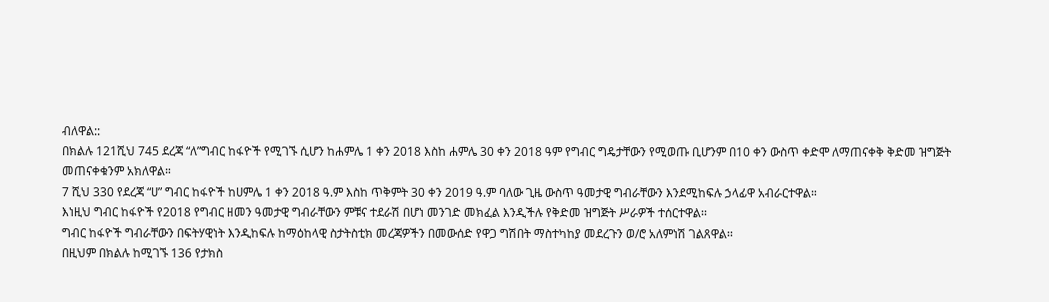ብለዋል::
በክልሉ 121ሺህ 745 ደረጃ “ለ”ግብር ከፋዮች የሚገኙ ሲሆን ከሐምሌ 1 ቀን 2018 እስከ ሐምሌ 30 ቀን 2018 ዓም የግብር ግዴታቸውን የሚወጡ ቢሆንም በ10 ቀን ውስጥ ቀድሞ ለማጠናቀቅ ቅድመ ዝግጅት መጠናቀቁንም አክለዋል።
7 ሺህ 330 የደረጃ “ሀ” ግብር ከፋዮች ከሀምሌ 1 ቀን 2018 ዓ.ም እስከ ጥቅምት 30 ቀን 2019 ዓ.ም ባለው ጊዜ ውስጥ ዓመታዊ ግብራቸውን እንደሚከፍሉ ኃላፊዋ አብራርተዋል።
እነዚህ ግብር ከፋዮች የ2018 የግብር ዘመን ዓመታዊ ግብራቸውን ምቹና ተደራሽ በሆነ መንገድ መክፈል እንዲችሉ የቅድመ ዝግጅት ሥራዎች ተሰርተዋል፡፡
ግብር ከፋዮች ግብራቸውን በፍትሃዊነት እንዲከፍሉ ከማዕከላዊ ስታትስቲክ መረጃዎችን በመውሰድ የዋጋ ግሽበት ማስተካከያ መደረጉን ወ/ሮ አለምነሽ ገልጸዋል፡፡
በዚህም በክልሉ ከሚገኙ 136 የታክስ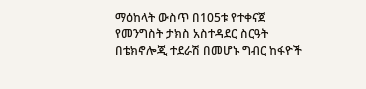ማዕከላት ውስጥ በ105ቱ የተቀናጀ የመንግስት ታክስ አስተዳደር ስርዓት
በቴክኖሎጂ ተደራሽ በመሆኑ ግብር ከፋዮች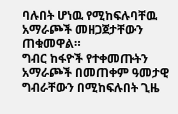ባሉበት ሆነዉ የሚከፍሉባቸዉ አማራጮች መዘጋጀታቸውን ጠቁመዋል።
ግብር ከፋዮች የተቀመጡትን አማራጮች በመጠቀም ዓመታዊ ግብራቸውን በሚከፍሉበት ጊዜ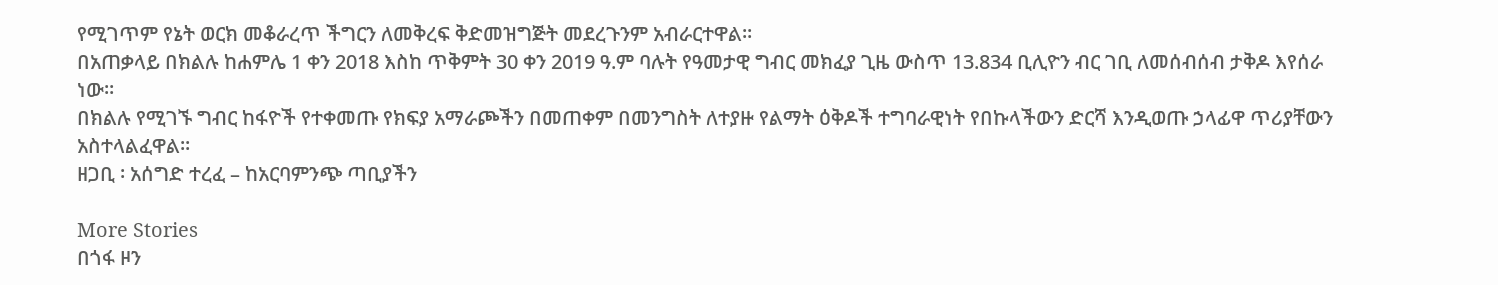የሚገጥም የኔት ወርክ መቆራረጥ ችግርን ለመቅረፍ ቅድመዝግጅት መደረጉንም አብራርተዋል።
በአጠቃላይ በክልሉ ከሐምሌ 1 ቀን 2018 እስከ ጥቅምት 30 ቀን 2019 ዓ.ም ባሉት የዓመታዊ ግብር መክፈያ ጊዜ ውስጥ 13.834 ቢሊዮን ብር ገቢ ለመሰብሰብ ታቅዶ እየሰራ ነው።
በክልሉ የሚገኙ ግብር ከፋዮች የተቀመጡ የክፍያ አማራጮችን በመጠቀም በመንግስት ለተያዙ የልማት ዕቅዶች ተግባራዊነት የበኩላችውን ድርሻ እንዲወጡ ኃላፊዋ ጥሪያቸውን አስተላልፈዋል።
ዘጋቢ ፡ አሰግድ ተረፈ – ከአርባምንጭ ጣቢያችን

More Stories
በጎፋ ዞን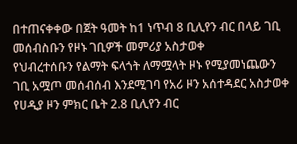በተጠናቀቀው በጀት ዓመት ከ1 ነጥብ 8 ቢሊየን ብር በላይ ገቢ መሰብስቡን የዞኑ ገቢዎች መምሪያ አስታወቀ
የህብረተሰቡን የልማት ፍላጎት ለማሟላት ዞኑ የሚያመነጨውን ገቢ አሟጦ መሰብሰብ እንደሚገባ የአሪ ዞን አሰተዳደር አስታወቀ
የሀዲያ ዞን ምክር ቤት 2.8 ቢሊየን ብር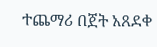ተጨማሪ በጀት አጸደቀ